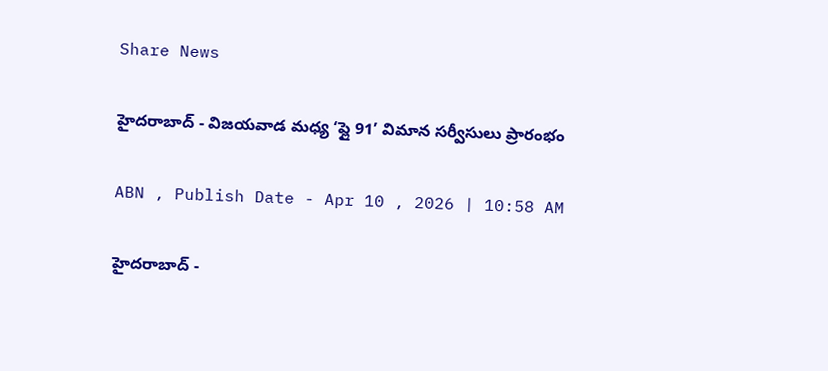Share News

హైదరాబాద్ - విజయవాడ మధ్య ‘ఫ్లై 91’ విమాన సర్వీసులు ప్రారంభం

ABN , Publish Date - Apr 10 , 2026 | 10:58 AM

హైదరాబాద్ -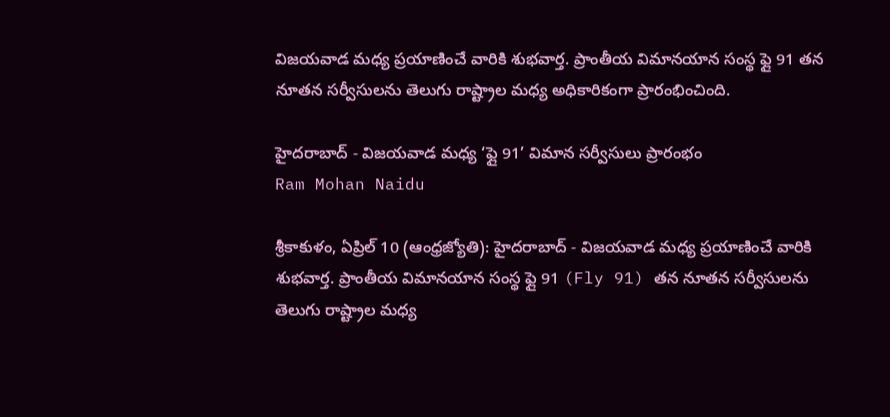విజయవాడ మధ్య ప్రయాణించే వారికి శుభవార్త. ప్రాంతీయ విమానయాన సంస్థ ఫ్లై 91 తన నూతన సర్వీసులను తెలుగు రాష్ట్రాల మధ్య అధికారికంగా ప్రారంభించింది.

హైదరాబాద్ - విజయవాడ మధ్య ‘ఫ్లై 91’ విమాన సర్వీసులు ప్రారంభం
Ram Mohan Naidu

శ్రీకాకుళం, ఏప్రిల్ 10 (ఆంధ్రజ్యోతి): హైదరాబాద్ - విజయవాడ మధ్య ప్రయాణించే వారికి శుభవార్త. ప్రాంతీయ విమానయాన సంస్థ ఫ్లై 91 (Fly 91) తన నూతన సర్వీసులను తెలుగు రాష్ట్రాల మధ్య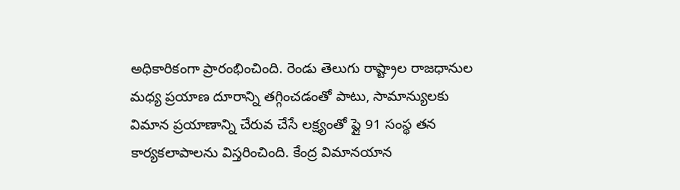అధికారికంగా ప్రారంభించింది. రెండు తెలుగు రాష్ట్రాల రాజధానుల మధ్య ప్రయాణ దూరాన్ని తగ్గించడంతో పాటు, సామాన్యులకు విమాన ప్రయాణాన్ని చేరువ చేసే లక్ష్యంతో ఫ్లై 91 సంస్థ తన కార్యకలాపాలను విస్తరించింది. కేంద్ర విమానయాన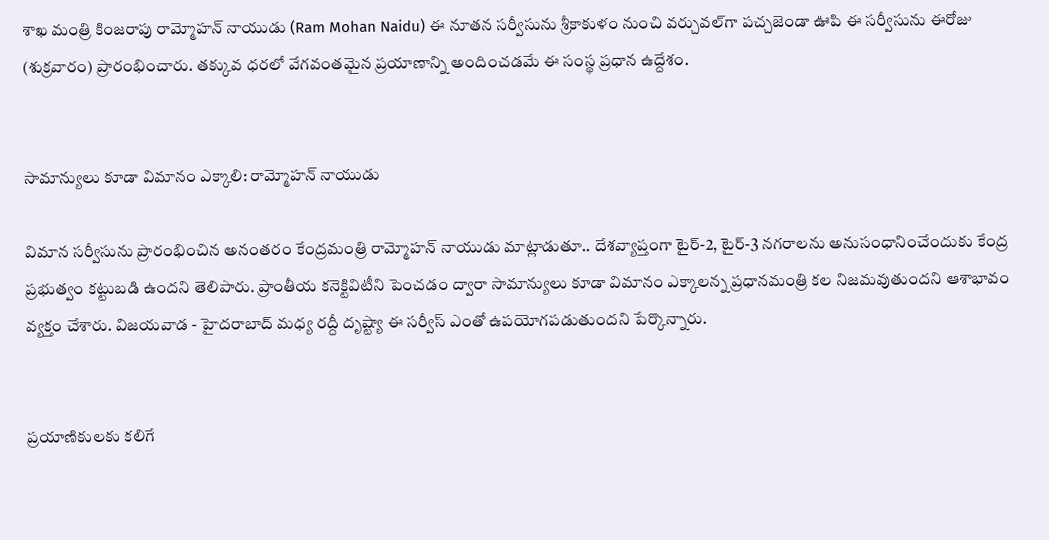శాఖ మంత్రి కింజరాపు రామ్మోహన్ నాయుడు (Ram Mohan Naidu) ఈ నూతన సర్వీసును శ్రీకాకుళం నుంచి వర్చువల్‌గా పచ్చజెండా ఊపి ఈ సర్వీసును ఈరోజు (శుక్రవారం) ప్రారంభించారు. తక్కువ ధరలో వేగవంతమైన ప్రయాణాన్ని అందించడమే ఈ సంస్థ ప్రధాన ఉద్దేశం.


సామాన్యులు కూడా విమానం ఎక్కాలి: రామ్మోహన్ నాయుడు

విమాన సర్వీసును ప్రారంభించిన అనంతరం కేంద్రమంత్రి రామ్మోహన్ నాయుడు మాట్లాడుతూ.. దేశవ్యాప్తంగా టైర్-2, టైర్-3 నగరాలను అనుసంధానించేందుకు కేంద్ర ప్రభుత్వం కట్టుబడి ఉందని తెలిపారు. ప్రాంతీయ కనెక్టివిటీని పెంచడం ద్వారా సామాన్యులు కూడా విమానం ఎక్కాలన్న ప్రధానమంత్రి కల నిజమవుతుందని ఆశాభావం వ్యక్తం చేశారు. విజయవాడ - హైదరాబాద్ మధ్య రద్దీ దృష్ట్యా ఈ సర్వీస్ ఎంతో ఉపయోగపడుతుందని పేర్కొన్నారు.


ప్రయాణికులకు కలిగే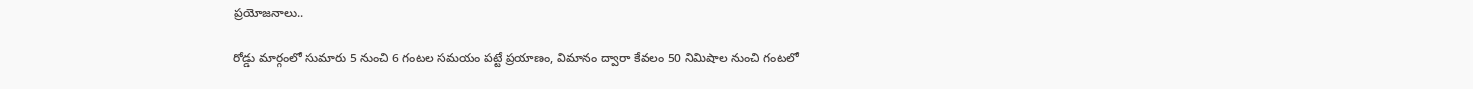ప్రయోజనాలు..

రోడ్డు మార్గంలో సుమారు 5 నుంచి 6 గంటల సమయం పట్టే ప్రయాణం, విమానం ద్వారా కేవలం 50 నిమిషాల నుంచి గంటలో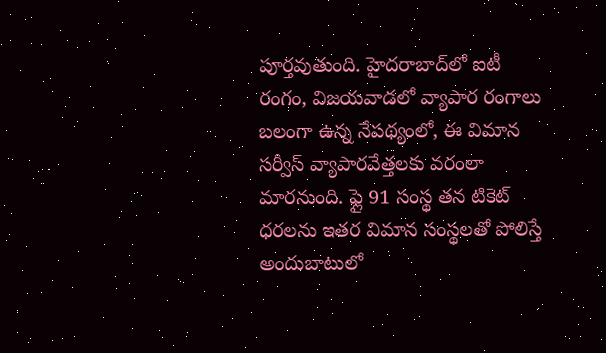పూర్తవుతుంది. హైదరాబాద్‌లో ఐటీ రంగం, విజయవాడలో వ్యాపార రంగాలు బలంగా ఉన్న నేపథ్యంలో, ఈ విమాన సర్వీస్ వ్యాపారవేత్తలకు వరంలా మారనుంది. ఫ్లై 91 సంస్థ తన టికెట్ ధరలను ఇతర విమాన సంస్థలతో పోలిస్తే అందుబాటులో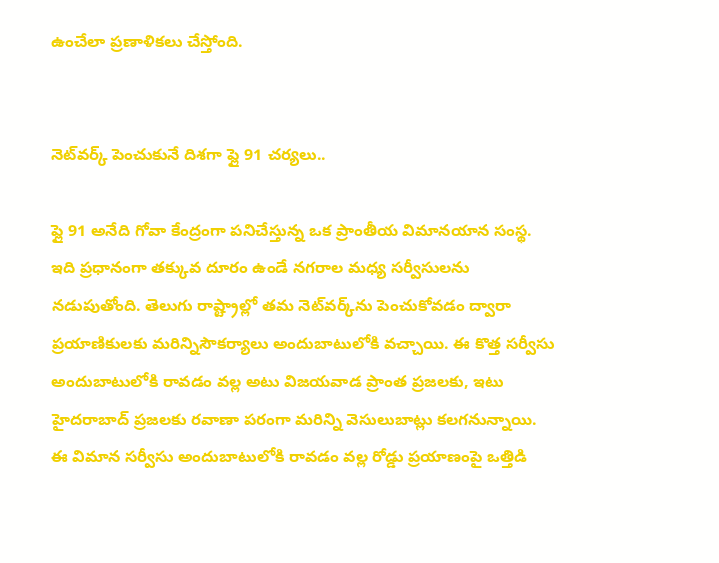ఉంచేలా ప్రణాళికలు చేస్తోంది.


నెట్‌వర్క్ పెంచుకునే దిశగా ఫ్లై 91 చర్యలు..

ఫ్లై 91 అనేది గోవా కేంద్రంగా పనిచేస్తున్న ఒక ప్రాంతీయ విమానయాన సంస్థ. ఇది ప్రధానంగా తక్కువ దూరం ఉండే నగరాల మధ్య సర్వీసులను నడుపుతోంది. తెలుగు రాష్ట్రాల్లో తమ నెట్‌వర్క్‌ను పెంచుకోవడం ద్వారా ప్రయాణికులకు మరిన్నిసౌకర్యాలు అందుబాటులోకి వచ్చాయి. ఈ కొత్త సర్వీసు అందుబాటులోకి రావడం వల్ల అటు విజయవాడ ప్రాంత ప్రజలకు, ఇటు హైదరాబాద్ ప్రజలకు రవాణా పరంగా మరిన్ని వెసులుబాట్లు కలగనున్నాయి. ఈ విమాన సర్వీసు అందుబాటులోకి రావడం వల్ల రోడ్డు ప్రయాణంపై ఒత్తిడి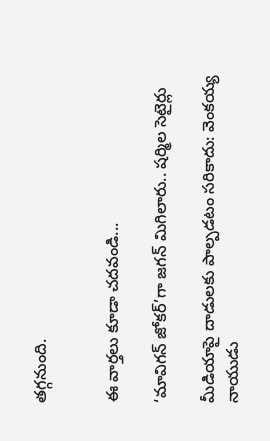తగ్గనుంది.


ఈ వార్తలు కూడా చదవండి...

‘మావిగన్ జోకర్’గా జగన్ మిగిలారు.. షర్మిల సెటైర్లు

మీడియాపై దాడులకు పాల్పడటం సరికాదు: వెంకయ్య నాయుడు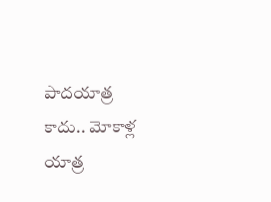పాదయాత్ర కాదు.. మోకాళ్ల యాత్ర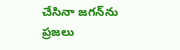చేసినా జగన్‌ను ప్రజలు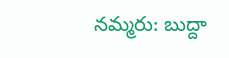నమ్మరు: బుద్దా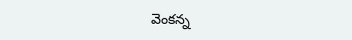వెంకన్న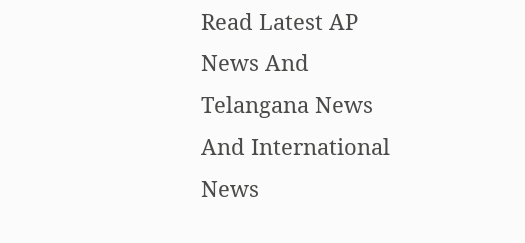Read Latest AP News And Telangana News And International News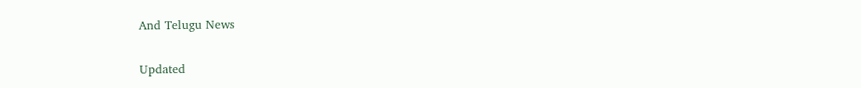And Telugu News

Updated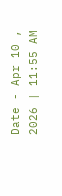Date - Apr 10 , 2026 | 11:55 AM